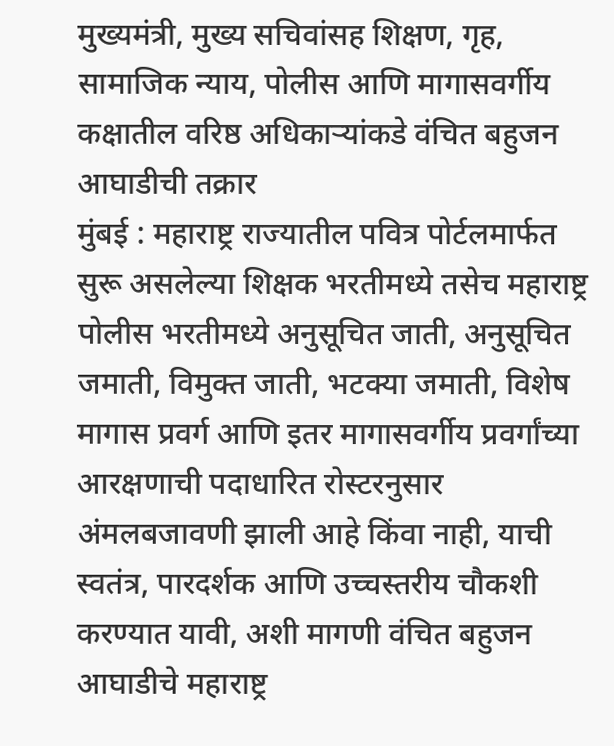मुख्यमंत्री, मुख्य सचिवांसह शिक्षण, गृह, सामाजिक न्याय, पोलीस आणि मागासवर्गीय कक्षातील वरिष्ठ अधिकाऱ्यांकडे वंचित बहुजन आघाडीची तक्रार
मुंबई : महाराष्ट्र राज्यातील पवित्र पोर्टलमार्फत सुरू असलेल्या शिक्षक भरतीमध्ये तसेच महाराष्ट्र पोलीस भरतीमध्ये अनुसूचित जाती, अनुसूचित जमाती, विमुक्त जाती, भटक्या जमाती, विशेष मागास प्रवर्ग आणि इतर मागासवर्गीय प्रवर्गांच्या आरक्षणाची पदाधारित रोस्टरनुसार अंमलबजावणी झाली आहे किंवा नाही, याची स्वतंत्र, पारदर्शक आणि उच्चस्तरीय चौकशी करण्यात यावी, अशी मागणी वंचित बहुजन आघाडीचे महाराष्ट्र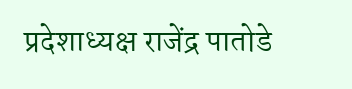प्रदेशाध्यक्ष राजेंद्र पातोडे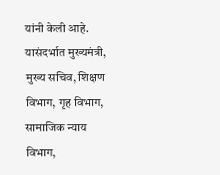यांनी केली आहे. यासंदर्भात मुख्यमंत्री, मुख्य सचिव, शिक्षण विभाग, गृह विभाग, सामाजिक न्याय विभाग,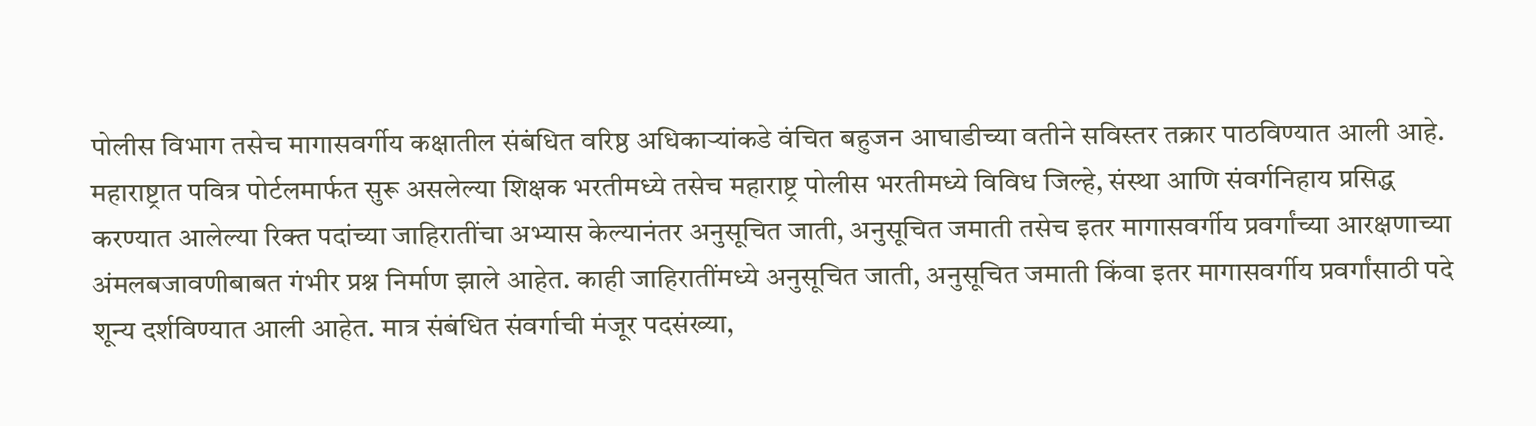पोलीस विभाग तसेच मागासवर्गीय कक्षातील संबंधित वरिष्ठ अधिकाऱ्यांकडे वंचित बहुजन आघाडीच्या वतीने सविस्तर तक्रार पाठविण्यात आली आहे.
महाराष्ट्रात पवित्र पोर्टलमार्फत सुरू असलेल्या शिक्षक भरतीमध्ये तसेच महाराष्ट्र पोलीस भरतीमध्ये विविध जिल्हे, संस्था आणि संवर्गनिहाय प्रसिद्ध करण्यात आलेल्या रिक्त पदांच्या जाहिरातींचा अभ्यास केल्यानंतर अनुसूचित जाती, अनुसूचित जमाती तसेच इतर मागासवर्गीय प्रवर्गांच्या आरक्षणाच्या अंमलबजावणीबाबत गंभीर प्रश्न निर्माण झाले आहेत. काही जाहिरातींमध्ये अनुसूचित जाती, अनुसूचित जमाती किंवा इतर मागासवर्गीय प्रवर्गांसाठी पदे शून्य दर्शविण्यात आली आहेत. मात्र संबंधित संवर्गाची मंजूर पदसंख्या,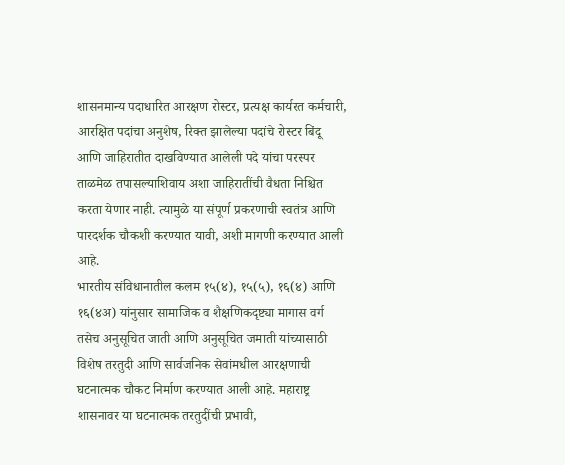शासनमान्य पदाधारित आरक्षण रोस्टर, प्रत्यक्ष कार्यरत कर्मचारी, आरक्षित पदांचा अनुशेष, रिक्त झालेल्या पदांचे रोस्टर बिंदू आणि जाहिरातीत दाखविण्यात आलेली पदे यांचा परस्पर ताळमेळ तपासल्याशिवाय अशा जाहिरातींची वैधता निश्चित करता येणार नाही. त्यामुळे या संपूर्ण प्रकरणाची स्वतंत्र आणि पारदर्शक चौकशी करण्यात यावी, अशी मागणी करण्यात आली आहे.
भारतीय संविधानातील कलम १५(४), १५(५), १६(४) आणि १६(४अ) यांनुसार सामाजिक व शैक्षणिकदृष्ट्या मागास वर्ग तसेच अनुसूचित जाती आणि अनुसूचित जमाती यांच्यासाठी विशेष तरतुदी आणि सार्वजनिक सेवांमधील आरक्षणाची घटनात्मक चौकट निर्माण करण्यात आली आहे. महाराष्ट्र शासनावर या घटनात्मक तरतुदींची प्रभावी,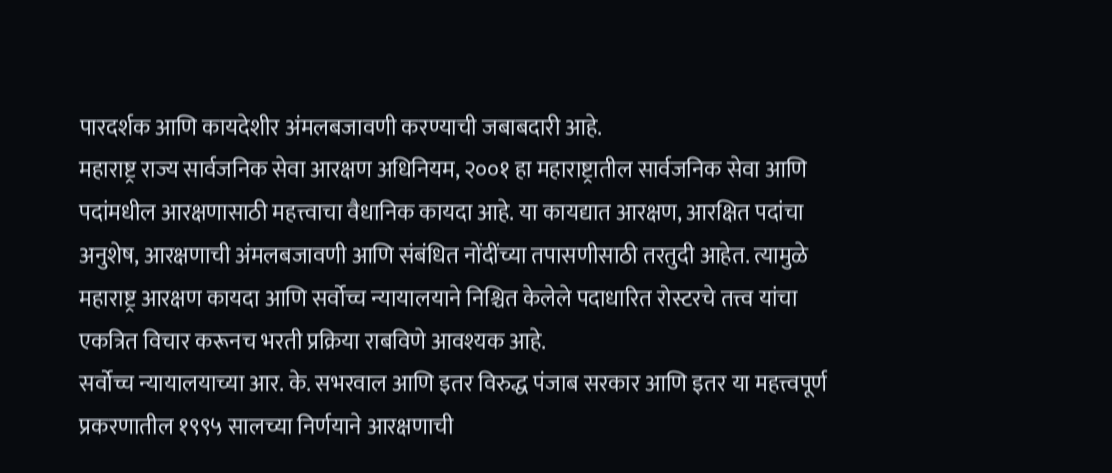पारदर्शक आणि कायदेशीर अंमलबजावणी करण्याची जबाबदारी आहे.
महाराष्ट्र राज्य सार्वजनिक सेवा आरक्षण अधिनियम, २००१ हा महाराष्ट्रातील सार्वजनिक सेवा आणि पदांमधील आरक्षणासाठी महत्त्वाचा वैधानिक कायदा आहे. या कायद्यात आरक्षण, आरक्षित पदांचा अनुशेष, आरक्षणाची अंमलबजावणी आणि संबंधित नोंदींच्या तपासणीसाठी तरतुदी आहेत. त्यामुळे महाराष्ट्र आरक्षण कायदा आणि सर्वोच्च न्यायालयाने निश्चित केलेले पदाधारित रोस्टरचे तत्त्व यांचा एकत्रित विचार करूनच भरती प्रक्रिया राबविणे आवश्यक आहे.
सर्वोच्च न्यायालयाच्या आर. के. सभरवाल आणि इतर विरुद्ध पंजाब सरकार आणि इतर या महत्त्वपूर्ण प्रकरणातील १९९५ सालच्या निर्णयाने आरक्षणाची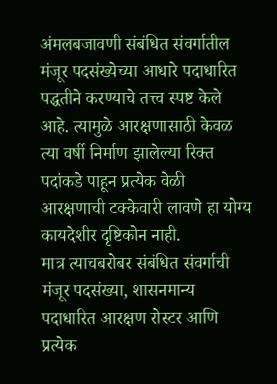अंमलबजावणी संबंधित संवर्गातील मंजूर पदसंख्येच्या आधारे पदाधारित पद्धतीने करण्याचे तत्त्व स्पष्ट केले आहे. त्यामुळे आरक्षणासाठी केवळ त्या वर्षी निर्माण झालेल्या रिक्त पदांकडे पाहून प्रत्येक वेळी आरक्षणाची टक्केवारी लावणे हा योग्य कायदेशीर दृष्टिकोन नाही.
मात्र त्याचबरोबर संबंधित संवर्गाची मंजूर पदसंख्या, शासनमान्य पदाधारित आरक्षण रोस्टर आणि प्रत्येक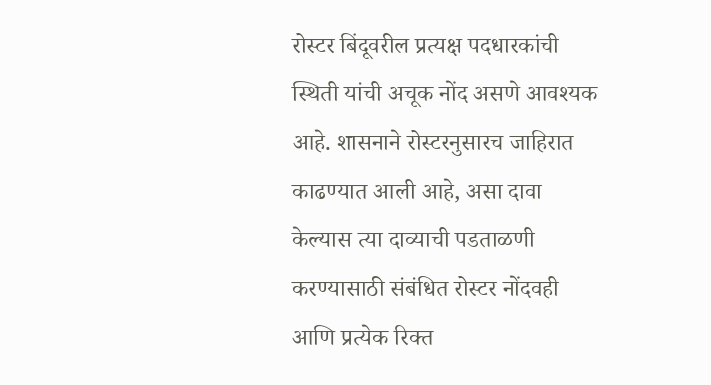रोस्टर बिंदूवरील प्रत्यक्ष पदधारकांची स्थिती यांची अचूक नोंद असणे आवश्यक आहे. शासनाने रोस्टरनुसारच जाहिरात काढण्यात आली आहे, असा दावा केल्यास त्या दाव्याची पडताळणी करण्यासाठी संबंधित रोस्टर नोंदवही आणि प्रत्येक रिक्त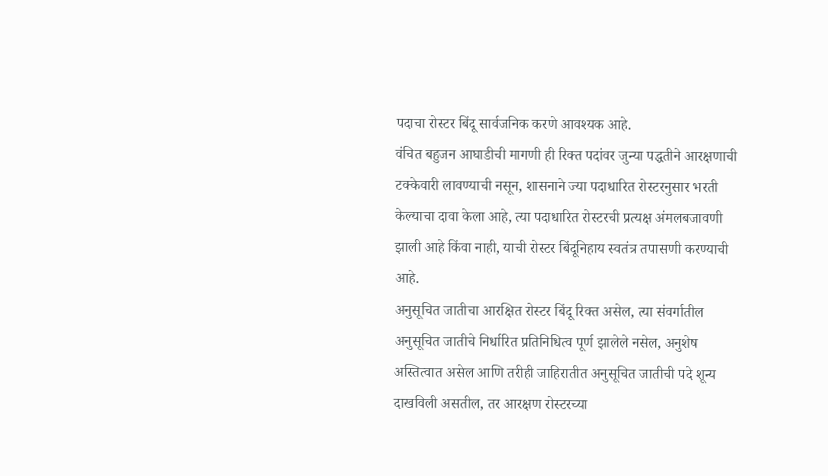पदाचा रोस्टर बिंदू सार्वजनिक करणे आवश्यक आहे.
वंचित बहुजन आघाडीची मागणी ही रिक्त पदांवर जुन्या पद्धतीने आरक्षणाची टक्केवारी लावण्याची नसून, शासनाने ज्या पदाधारित रोस्टरनुसार भरती केल्याचा दावा केला आहे, त्या पदाधारित रोस्टरची प्रत्यक्ष अंमलबजावणी झाली आहे किंवा नाही, याची रोस्टर बिंदूनिहाय स्वतंत्र तपासणी करण्याची आहे.
अनुसूचित जातीचा आरक्षित रोस्टर बिंदू रिक्त असेल, त्या संवर्गातील अनुसूचित जातीचे निर्धारित प्रतिनिधित्व पूर्ण झालेले नसेल, अनुशेष अस्तित्वात असेल आणि तरीही जाहिरातीत अनुसूचित जातीची पदे शून्य दाखविली असतील, तर आरक्षण रोस्टरच्या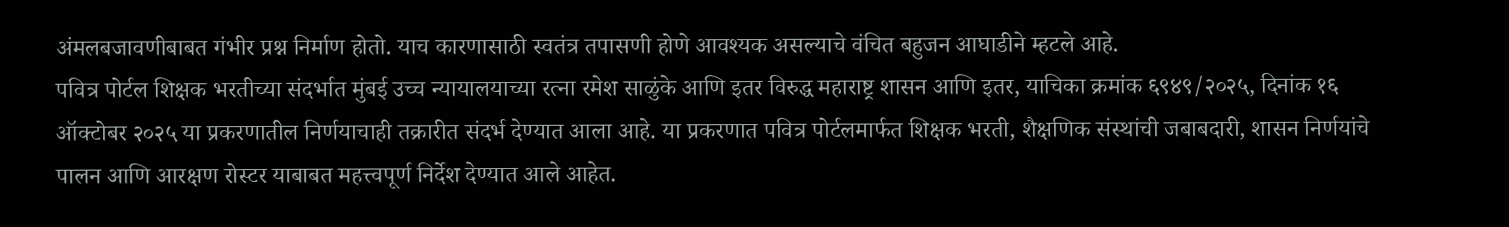अंमलबजावणीबाबत गंभीर प्रश्न निर्माण होतो. याच कारणासाठी स्वतंत्र तपासणी होणे आवश्यक असल्याचे वंचित बहुजन आघाडीने म्हटले आहे.
पवित्र पोर्टल शिक्षक भरतीच्या संदर्भात मुंबई उच्च न्यायालयाच्या रत्ना रमेश साळुंके आणि इतर विरुद्ध महाराष्ट्र शासन आणि इतर, याचिका क्रमांक ६९४९/२०२५, दिनांक १६ ऑक्टोबर २०२५ या प्रकरणातील निर्णयाचाही तक्रारीत संदर्भ देण्यात आला आहे. या प्रकरणात पवित्र पोर्टलमार्फत शिक्षक भरती, शैक्षणिक संस्थांची जबाबदारी, शासन निर्णयांचे पालन आणि आरक्षण रोस्टर याबाबत महत्त्वपूर्ण निर्देश देण्यात आले आहेत.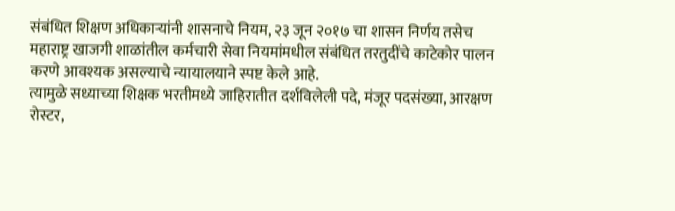संबंधित शिक्षण अधिकाऱ्यांनी शासनाचे नियम, २३ जून २०१७ चा शासन निर्णय तसेच महाराष्ट्र खाजगी शाळांतील कर्मचारी सेवा नियमांमधील संबंधित तरतुदींचे काटेकोर पालन करणे आवश्यक असल्याचे न्यायालयाने स्पष्ट केले आहे.
त्यामुळे सध्याच्या शिक्षक भरतीमध्ये जाहिरातीत दर्शविलेली पदे, मंजूर पदसंख्या, आरक्षण रोस्टर,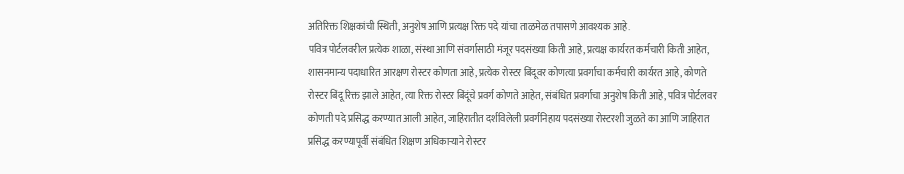अतिरिक्त शिक्षकांची स्थिती, अनुशेष आणि प्रत्यक्ष रिक्त पदे यांचा ताळमेळ तपासणे आवश्यक आहे.
पवित्र पोर्टलवरील प्रत्येक शाळा, संस्था आणि संवर्गासाठी मंजूर पदसंख्या किती आहे, प्रत्यक्ष कार्यरत कर्मचारी किती आहेत, शासनमान्य पदाधारित आरक्षण रोस्टर कोणता आहे, प्रत्येक रोस्टर बिंदूवर कोणत्या प्रवर्गाचा कर्मचारी कार्यरत आहे, कोणते रोस्टर बिंदू रिक्त झाले आहेत, त्या रिक्त रोस्टर बिंदूंचे प्रवर्ग कोणते आहेत, संबंधित प्रवर्गाचा अनुशेष किती आहे, पवित्र पोर्टलवर कोणती पदे प्रसिद्ध करण्यात आली आहेत, जाहिरातीत दर्शविलेली प्रवर्गनिहाय पदसंख्या रोस्टरशी जुळते का आणि जाहिरात प्रसिद्ध करण्यापूर्वी संबंधित शिक्षण अधिकाऱ्याने रोस्टर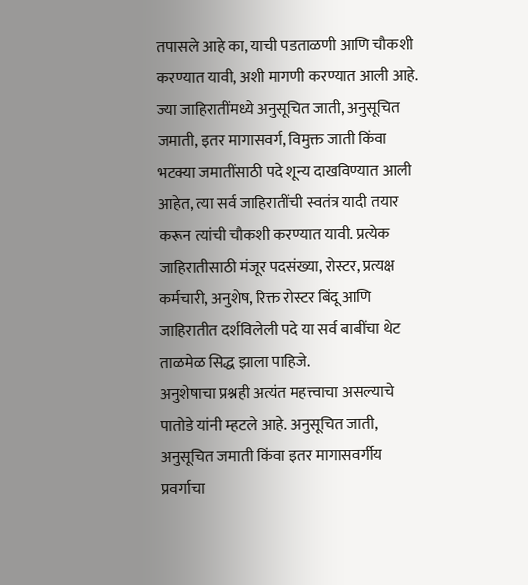तपासले आहे का, याची पडताळणी आणि चौकशी करण्यात यावी, अशी मागणी करण्यात आली आहे.
ज्या जाहिरातींमध्ये अनुसूचित जाती, अनुसूचित जमाती, इतर मागासवर्ग, विमुक्त जाती किंवा भटक्या जमातींसाठी पदे शून्य दाखविण्यात आली आहेत, त्या सर्व जाहिरातींची स्वतंत्र यादी तयार करून त्यांची चौकशी करण्यात यावी. प्रत्येक जाहिरातीसाठी मंजूर पदसंख्या, रोस्टर, प्रत्यक्ष कर्मचारी, अनुशेष, रिक्त रोस्टर बिंदू आणि जाहिरातीत दर्शविलेली पदे या सर्व बाबींचा थेट ताळमेळ सिद्ध झाला पाहिजे.
अनुशेषाचा प्रश्नही अत्यंत महत्त्वाचा असल्याचे पातोडे यांनी म्हटले आहे. अनुसूचित जाती, अनुसूचित जमाती किंवा इतर मागासवर्गीय प्रवर्गाचा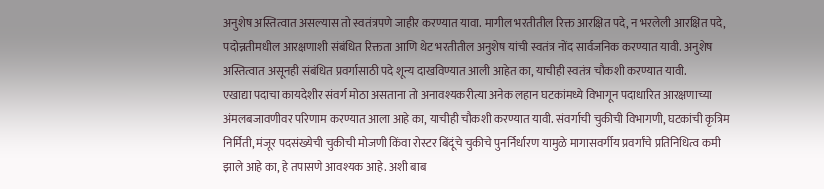अनुशेष अस्तित्वात असल्यास तो स्वतंत्रपणे जाहीर करण्यात यावा. मागील भरतीतील रिक्त आरक्षित पदे, न भरलेली आरक्षित पदे, पदोन्नतीमधील आरक्षणाशी संबंधित रिक्तता आणि थेट भरतीतील अनुशेष यांची स्वतंत्र नोंद सार्वजनिक करण्यात यावी. अनुशेष अस्तित्वात असूनही संबंधित प्रवर्गासाठी पदे शून्य दाखविण्यात आली आहेत का, याचीही स्वतंत्र चौकशी करण्यात यावी.
एखाद्या पदाचा कायदेशीर संवर्ग मोठा असताना तो अनावश्यकरीत्या अनेक लहान घटकांमध्ये विभागून पदाधारित आरक्षणाच्या अंमलबजावणीवर परिणाम करण्यात आला आहे का, याचीही चौकशी करण्यात यावी. संवर्गाची चुकीची विभागणी, घटकांची कृत्रिम निर्मिती, मंजूर पदसंख्येची चुकीची मोजणी किंवा रोस्टर बिंदूंचे चुकीचे पुनर्निर्धारण यामुळे मागासवर्गीय प्रवर्गांचे प्रतिनिधित्व कमी झाले आहे का, हे तपासणे आवश्यक आहे. अशी बाब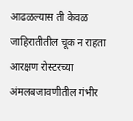आढळल्यास ती केवळ जाहिरातीतील चूक न राहता आरक्षण रोस्टरच्या अंमलबजावणीतील गंभीर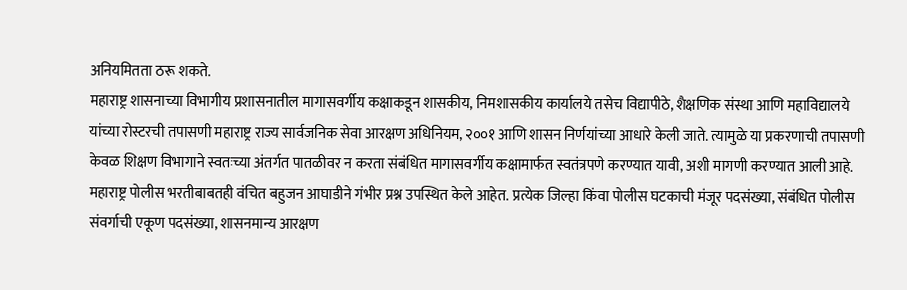अनियमितता ठरू शकते.
महाराष्ट्र शासनाच्या विभागीय प्रशासनातील मागासवर्गीय कक्षाकडून शासकीय, निमशासकीय कार्यालये तसेच विद्यापीठे, शैक्षणिक संस्था आणि महाविद्यालये यांच्या रोस्टरची तपासणी महाराष्ट्र राज्य सार्वजनिक सेवा आरक्षण अधिनियम, २००१ आणि शासन निर्णयांच्या आधारे केली जाते. त्यामुळे या प्रकरणाची तपासणी केवळ शिक्षण विभागाने स्वतःच्या अंतर्गत पातळीवर न करता संबंधित मागासवर्गीय कक्षामार्फत स्वतंत्रपणे करण्यात यावी, अशी मागणी करण्यात आली आहे.
महाराष्ट्र पोलीस भरतीबाबतही वंचित बहुजन आघाडीने गंभीर प्रश्न उपस्थित केले आहेत. प्रत्येक जिल्हा किंवा पोलीस घटकाची मंजूर पदसंख्या, संबंधित पोलीस संवर्गाची एकूण पदसंख्या, शासनमान्य आरक्षण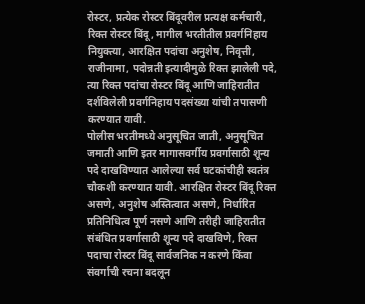रोस्टर, प्रत्येक रोस्टर बिंदूवरील प्रत्यक्ष कर्मचारी, रिक्त रोस्टर बिंदू, मागील भरतीतील प्रवर्गनिहाय नियुक्त्या, आरक्षित पदांचा अनुशेष, निवृत्ती, राजीनामा, पदोन्नती इत्यादीमुळे रिक्त झालेली पदे, त्या रिक्त पदांचा रोस्टर बिंदू आणि जाहिरातीत दर्शविलेली प्रवर्गनिहाय पदसंख्या यांची तपासणी करण्यात यावी.
पोलीस भरतीमध्ये अनुसूचित जाती, अनुसूचित जमाती आणि इतर मागासवर्गीय प्रवर्गासाठी शून्य पदे दाखविण्यात आलेल्या सर्व घटकांचीही स्वतंत्र चौकशी करण्यात यावी. आरक्षित रोस्टर बिंदू रिक्त असणे, अनुशेष अस्तित्वात असणे, निर्धारित प्रतिनिधित्व पूर्ण नसणे आणि तरीही जाहिरातीत संबंधित प्रवर्गासाठी शून्य पदे दाखविणे, रिक्त पदाचा रोस्टर बिंदू सार्वजनिक न करणे किंवा संवर्गाची रचना बदलून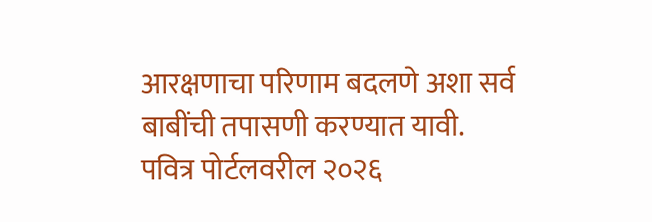आरक्षणाचा परिणाम बदलणे अशा सर्व बाबींची तपासणी करण्यात यावी.
पवित्र पोर्टलवरील २०२६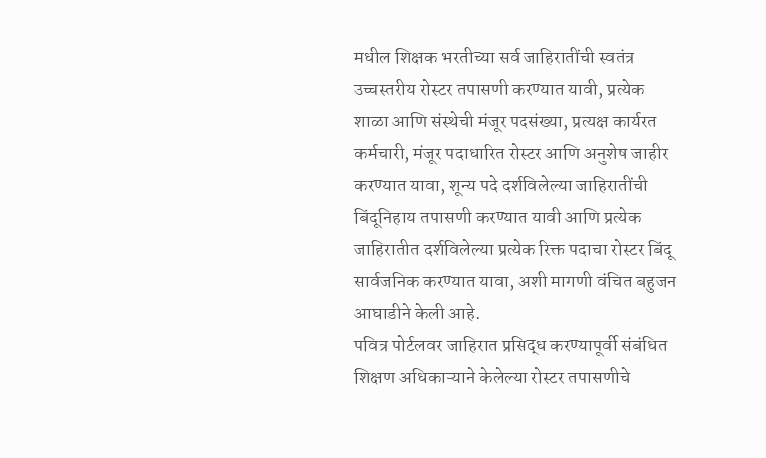मधील शिक्षक भरतीच्या सर्व जाहिरातींची स्वतंत्र उच्चस्तरीय रोस्टर तपासणी करण्यात यावी, प्रत्येक शाळा आणि संस्थेची मंजूर पदसंख्या, प्रत्यक्ष कार्यरत कर्मचारी, मंजूर पदाधारित रोस्टर आणि अनुशेष जाहीर करण्यात यावा, शून्य पदे दर्शविलेल्या जाहिरातींची बिंदूनिहाय तपासणी करण्यात यावी आणि प्रत्येक जाहिरातीत दर्शविलेल्या प्रत्येक रिक्त पदाचा रोस्टर बिंदू सार्वजनिक करण्यात यावा, अशी मागणी वंचित बहुजन आघाडीने केली आहे.
पवित्र पोर्टलवर जाहिरात प्रसिद्ध करण्यापूर्वी संबंधित शिक्षण अधिकाऱ्याने केलेल्या रोस्टर तपासणीचे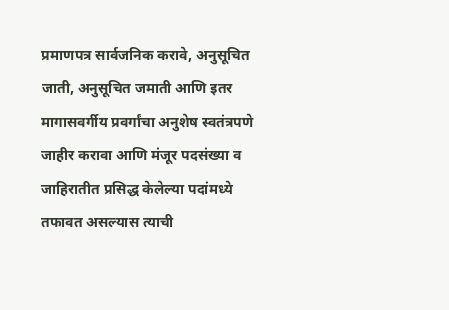प्रमाणपत्र सार्वजनिक करावे, अनुसूचित जाती, अनुसूचित जमाती आणि इतर मागासवर्गीय प्रवर्गांचा अनुशेष स्वतंत्रपणे जाहीर करावा आणि मंजूर पदसंख्या व जाहिरातीत प्रसिद्ध केलेल्या पदांमध्ये तफावत असल्यास त्याची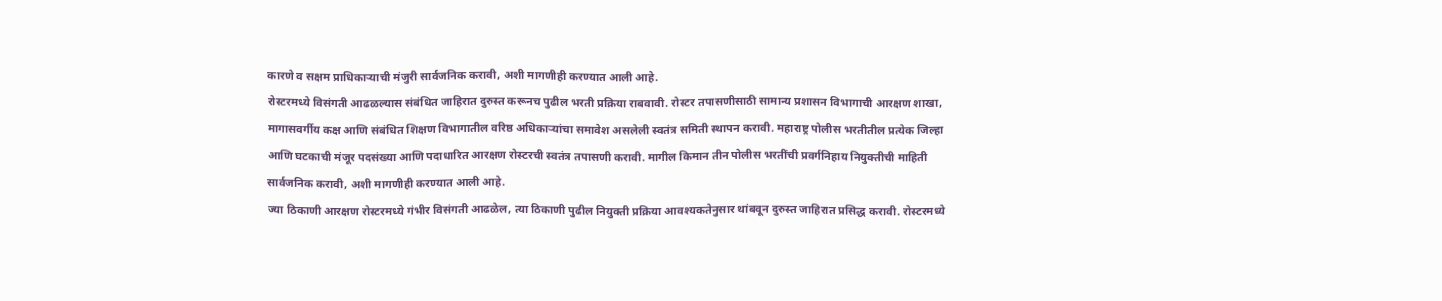कारणे व सक्षम प्राधिकाऱ्याची मंजुरी सार्वजनिक करावी, अशी मागणीही करण्यात आली आहे.
रोस्टरमध्ये विसंगती आढळल्यास संबंधित जाहिरात दुरुस्त करूनच पुढील भरती प्रक्रिया राबवावी. रोस्टर तपासणीसाठी सामान्य प्रशासन विभागाची आरक्षण शाखा, मागासवर्गीय कक्ष आणि संबंधित शिक्षण विभागातील वरिष्ठ अधिकाऱ्यांचा समावेश असलेली स्वतंत्र समिती स्थापन करावी. महाराष्ट्र पोलीस भरतीतील प्रत्येक जिल्हा आणि घटकाची मंजूर पदसंख्या आणि पदाधारित आरक्षण रोस्टरची स्वतंत्र तपासणी करावी. मागील किमान तीन पोलीस भरतींची प्रवर्गनिहाय नियुक्तीची माहिती सार्वजनिक करावी, अशी मागणीही करण्यात आली आहे.
ज्या ठिकाणी आरक्षण रोस्टरमध्ये गंभीर विसंगती आढळेल, त्या ठिकाणी पुढील नियुक्ती प्रक्रिया आवश्यकतेनुसार थांबवून दुरुस्त जाहिरात प्रसिद्ध करावी. रोस्टरमध्ये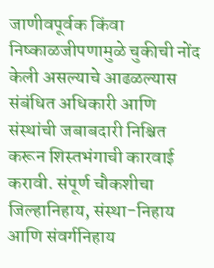जाणीवपूर्वक किंवा निष्काळजीपणामुळे चुकीची नोंद केली असल्याचे आढळल्यास संबंधित अधिकारी आणि संस्थांची जबाबदारी निश्चित करून शिस्तभंगाची कारवाई करावी. संपूर्ण चौकशीचा जिल्हानिहाय, संस्था-निहाय आणि संवर्गनिहाय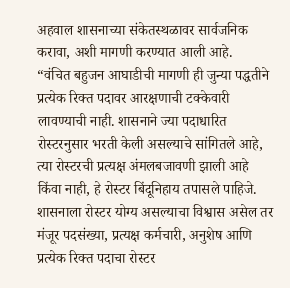अहवाल शासनाच्या संकेतस्थळावर सार्वजनिक करावा, अशी मागणी करण्यात आली आहे.
“वंचित बहुजन आघाडीची मागणी ही जुन्या पद्धतीने प्रत्येक रिक्त पदावर आरक्षणाची टक्केवारी लावण्याची नाही. शासनाने ज्या पदाधारित रोस्टरनुसार भरती केली असल्याचे सांगितले आहे, त्या रोस्टरची प्रत्यक्ष अंमलबजावणी झाली आहे किंवा नाही, हे रोस्टर बिंदूनिहाय तपासले पाहिजे. शासनाला रोस्टर योग्य असल्याचा विश्वास असेल तर मंजूर पदसंख्या, प्रत्यक्ष कर्मचारी, अनुशेष आणि प्रत्येक रिक्त पदाचा रोस्टर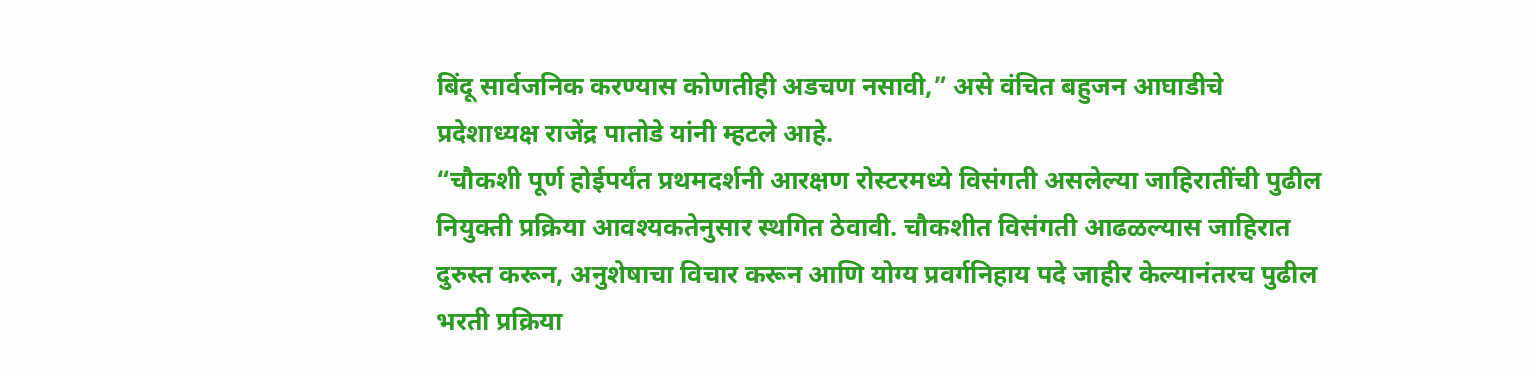बिंदू सार्वजनिक करण्यास कोणतीही अडचण नसावी,” असे वंचित बहुजन आघाडीचे प्रदेशाध्यक्ष राजेंद्र पातोडे यांनी म्हटले आहे.
“चौकशी पूर्ण होईपर्यंत प्रथमदर्शनी आरक्षण रोस्टरमध्ये विसंगती असलेल्या जाहिरातींची पुढील नियुक्ती प्रक्रिया आवश्यकतेनुसार स्थगित ठेवावी. चौकशीत विसंगती आढळल्यास जाहिरात दुरुस्त करून, अनुशेषाचा विचार करून आणि योग्य प्रवर्गनिहाय पदे जाहीर केल्यानंतरच पुढील भरती प्रक्रिया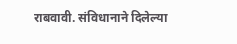राबवावी. संविधानाने दिलेल्या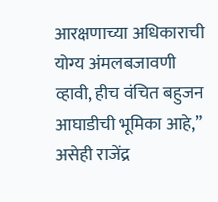आरक्षणाच्या अधिकाराची योग्य अंमलबजावणी व्हावी, हीच वंचित बहुजन आघाडीची भूमिका आहे,” असेही राजेंद्र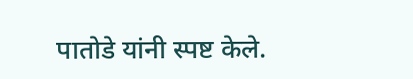पातोडे यांनी स्पष्ट केले.